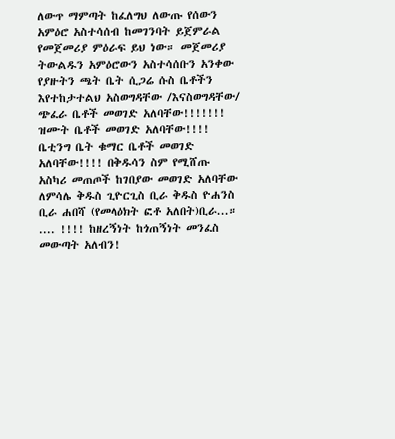ለውጥ ማምጣት ከፈለግህ ለውጡ የሰውን አምዕሮ አስተሳሰብ ከመገንባት ይጀምራል የመጀመሪያ ምዕራፍ ይህ ነው። መጀመሪያ ትውልዱን አምዕሮውን አስተሳሰቡን አንቀው የያዙትን ጫት ቤት ሲጋሬ ሱስ ቤቶችን እየተከታተልህ አስወግዳቸው /እናስወግዳቸው/ ጭፈራ ቤቶች መወገድ አለባቸው!!!!!!! ዝሙት ቤቶች መወገድ አለባቸው!!!! ቤቲንግ ቤት ቁማር ቤቶች መወገድ አለባቸው!!!! በቅዱሳን ስም የሚሸጡ አስካሪ መጠጦች ከገበያው መወገድ አለባቸው ለምሳሌ ቅዱስ ጊዮርጊስ ቢራ ቅዱስ ዮሐንስ ቢራ ሐበሻ (የመላዕክት ፎቶ አለበት)ቢራ...። .... !!!! ከዘረኝነት ከጎጠኝነት መንፈስ መውጣት አለብን!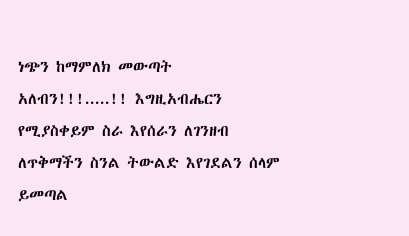ነጭን ከማምለክ መውጣት አለብን!!!.....!! እግዚአብሔርን የሚያስቀይም ስራ እየሰራን ለገንዘብ ለጥቅማችን ስንል ትውልድ እየገደልን ሰላም ይመጣል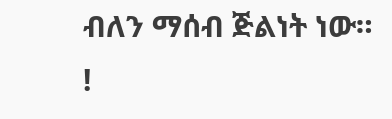ብለን ማሰብ ጅልነት ነው። !